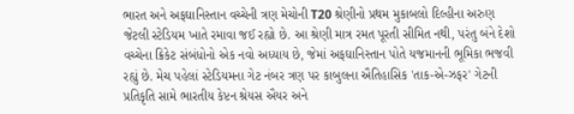ભારત અને અફઘાનિસ્તાન વચ્ચેની ત્રણ મેચોની T20 શ્રેણીનો પ્રથમ મુકાબલો દિલ્હીના અરુણ જેટલી સ્ટેડિયમ ખાતે રમાવા જઈ રહ્યો છે. આ શ્રેણી માત્ર રમત પૂરતી સીમિત નથી, પરંતુ બંને દેશો વચ્ચેના ક્રિકેટ સંબંધોનો એક નવો અધ્યાય છે, જેમાં અફઘાનિસ્તાન પોતે યજમાનની ભૂમિકા ભજવી રહ્યું છે. મેચ પહેલાં સ્ટેડિયમના ગેટ નંબર ત્રણ પર કાબુલના ઐતિહાસિક 'તાક-એ-ઝફર' ગેટની પ્રતિકૃતિ સામે ભારતીય કેપ્ટન શ્રેયસ ઐયર અને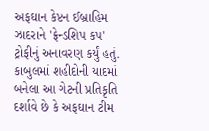અફઘાન કેપ્ટન ઈબ્રાહિમ ઝાદરાને 'ફ્રેન્ડશિપ કપ' ટ્રોફીનું અનાવરણ કર્યું હતું. કાબુલમાં શહીદોની યાદમાં બનેલા આ ગેટની પ્રતિકૃતિ દર્શાવે છે કે અફઘાન ટીમ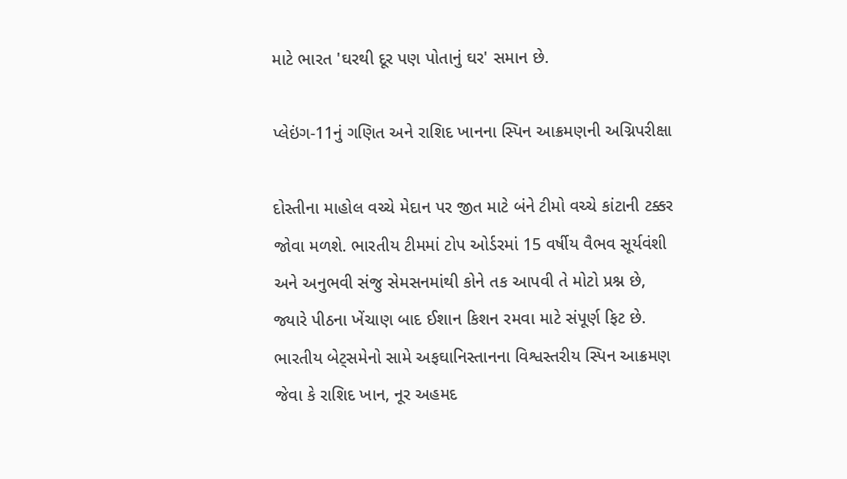માટે ભારત 'ઘરથી દૂર પણ પોતાનું ઘર' સમાન છે.

પ્લેઇંગ-11નું ગણિત અને રાશિદ ખાનના સ્પિન આક્રમણની અગ્નિપરીક્ષા

દોસ્તીના માહોલ વચ્ચે મેદાન પર જીત માટે બંને ટીમો વચ્ચે કાંટાની ટક્કર જોવા મળશે. ભારતીય ટીમમાં ટોપ ઓર્ડરમાં 15 વર્ષીય વૈભવ સૂર્યવંશી અને અનુભવી સંજુ સેમસનમાંથી કોને તક આપવી તે મોટો પ્રશ્ન છે, જ્યારે પીઠના ખેંચાણ બાદ ઈશાન કિશન રમવા માટે સંપૂર્ણ ફિટ છે. ભારતીય બેટ્સમેનો સામે અફઘાનિસ્તાનના વિશ્વસ્તરીય સ્પિન આક્રમણ જેવા કે રાશિદ ખાન, નૂર અહમદ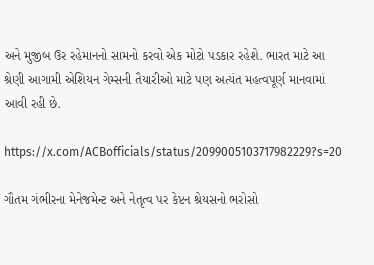અને મુજીબ ઉર રહેમાનનો સામનો કરવો એક મોટો પડકાર રહેશે. ભારત માટે આ શ્રેણી આગામી એશિયન ગેમ્સની તૈયારીઓ માટે પણ અત્યંત મહત્વપૂર્ણ માનવામાં આવી રહી છે.

https://x.com/ACBofficials/status/2099005103717982229?s=20

ગૌતમ ગંભીરના મેનેજમેન્ટ અને નેતૃત્વ પર કેપ્ટન શ્રેયસનો ભરોસો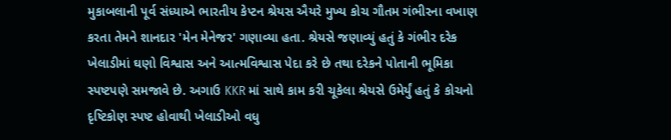મુકાબલાની પૂર્વ સંધ્યાએ ભારતીય કેપ્ટન શ્રેયસ ઐયરે મુખ્ય કોચ ગૌતમ ગંભીરના વખાણ કરતા તેમને શાનદાર 'મેન મેનેજર' ગણાવ્યા હતા. શ્રેયસે જણાવ્યું હતું કે ગંભીર દરેક ખેલાડીમાં ઘણો વિશ્વાસ અને આત્મવિશ્વાસ પેદા કરે છે તથા દરેકને પોતાની ભૂમિકા સ્પષ્ટપણે સમજાવે છે. અગાઉ KKR માં સાથે કામ કરી ચૂકેલા શ્રેયસે ઉમેર્યું હતું કે કોચનો દૃષ્ટિકોણ સ્પષ્ટ હોવાથી ખેલાડીઓ વધુ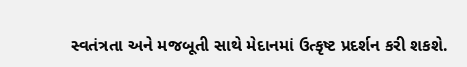સ્વતંત્રતા અને મજબૂતી સાથે મેદાનમાં ઉત્કૃષ્ટ પ્રદર્શન કરી શકશે.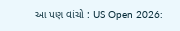આ પણ વાંચો : US Open 2026: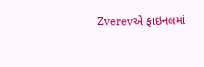Zverevએ ફાઇનલમાં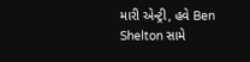મારી એન્ટ્રી, હવે Ben Shelton સામે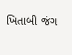ખિતાબી જંગ